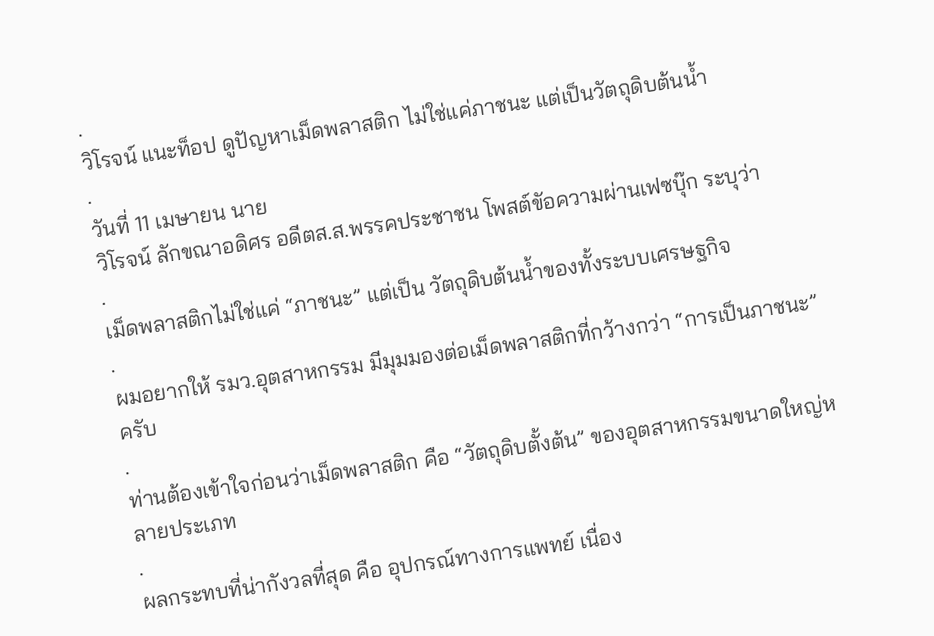.
วิโรจน์ แนะท็อป ดูปัญหาเม็ดพลาสติก ไม่ใช่แค่ภาชนะ แต่เป็นวัตถุดิบต้นน้ำ
.
วันที่ 11 เมษายน นาย
วิโรจน์ ลักขณาอดิศร อดีตส.ส.พรรคประชาชน โพสต์ขัอความผ่านเฟซบุ๊ก ระบุว่า
.
เม็ดพลาสติกไม่ใช่แค่ “ภาชนะ” แต่เป็น วัตถุดิบต้นน้ำของทั้งระบบเศรษฐกิจ
.
ผมอยากให้ รมว.อุตสาหกรรม มีมุมมองต่อเม็ดพลาสติกที่กว้างกว่า “การเป็นภาชนะ” ครับ
.
ท่านต้องเข้าใจก่อนว่าเม็ดพลาสติก คือ “วัตถุดิบตั้งต้น” ของอุตสาหกรรมขนาดใหญ่หลายประเภท
.
ผลกระทบที่น่ากังวลที่สุด คือ อุปกรณ์ทางการแพทย์ เนื่อง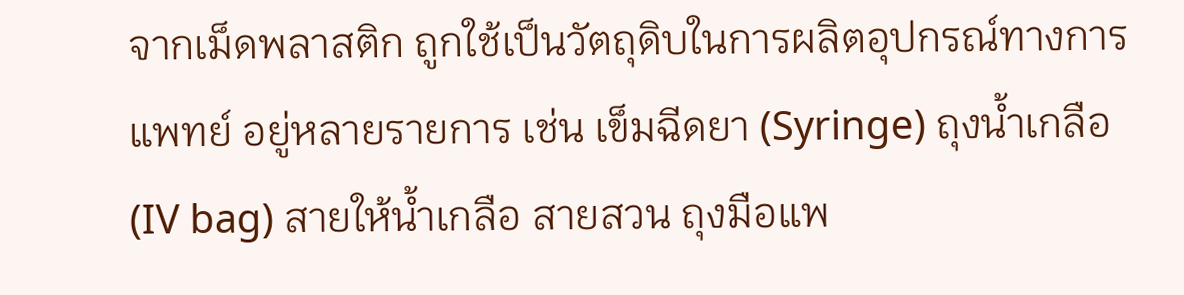จากเม็ดพลาสติก ถูกใช้เป็นวัตถุดิบในการผลิตอุปกรณ์ทางการแพทย์ อยู่หลายรายการ เช่น เข็มฉีดยา (Syringe) ถุงน้ำเกลือ (IV bag) สายให้น้ำเกลือ สายสวน ถุงมือแพ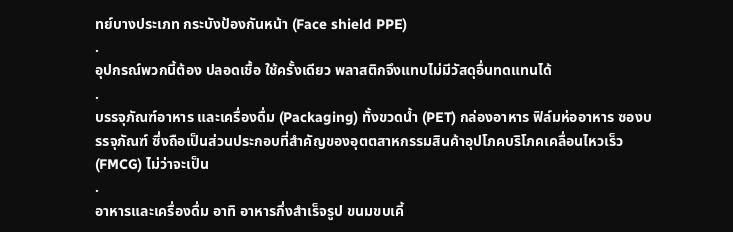ทย์บางประเภท กระบังป้องกันหน้า (Face shield PPE)
.
อุปกรณ์พวกนี้ต้อง ปลอดเชื้อ ใช้ครั้งเดียว พลาสติกจึงแทบไม่มีวัสดุอื่นทดแทนได้
.
บรรจุภัณฑ์อาหาร และเครื่องดื่ม (Packaging) ทั้งขวดน้ำ (PET) กล่องอาหาร ฟิล์มห่ออาหาร ซองบรรจุภัณฑ์ ซึ่งถือเป็นส่วนประกอบที่สำคัญของอุตตสาหกรรมสินค้าอุปโภคบริโภคเคลื่อนไหวเร็ว (FMCG) ไม่ว่าจะเป็น
.
อาหารและเครื่องดื่ม อาทิ อาหารกึ่งสำเร็จรูป ขนมขบเคี้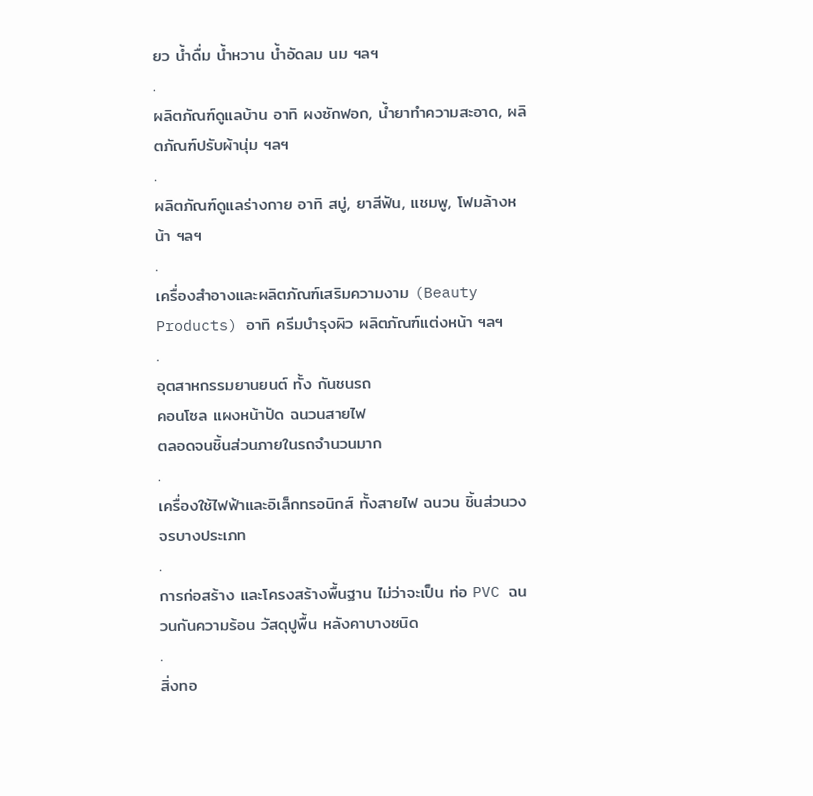ยว น้ำดื่ม น้ำหวาน น้ำอัดลม นม ฯลฯ
.
ผลิตภัณฑ์ดูแลบ้าน อาทิ ผงซักฟอก, น้ำยาทำความสะอาด, ผลิตภัณฑ์ปรับผ้านุ่ม ฯลฯ
.
ผลิตภัณฑ์ดูแลร่างกาย อาทิ สบู่, ยาสีฟัน, แชมพู, โฟมล้างหน้า ฯลฯ
.
เครื่องสำอางและผลิตภัณฑ์เสริมความงาม (Beauty Products) อาทิ ครีมบำรุงผิว ผลิตภัณฑ์แต่งหน้า ฯลฯ
.
อุตสาหกรรมยานยนต์ ทั้ง กันชนรถ
คอนโซล แผงหน้าปัด ฉนวนสายไฟ
ตลอดจนชิ้นส่วนภายในรถจำนวนมาก
.
เครื่องใช้ไฟฟ้าและอิเล็กทรอนิกส์ ทั้งสายไฟ ฉนวน ชิ้นส่วนวงจรบางประเภท
.
การก่อสร้าง และโครงสร้างพื้นฐาน ไม่ว่าจะเป็น ท่อ PVC ฉนวนกันความร้อน วัสดุปูพื้น หลังคาบางชนิด
.
สิ่งทอ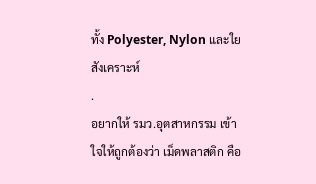ทั้ง Polyester, Nylon และใยสังเคราะห์
.
อยากให้ รมว.อุตสาหกรรม เข้าใจให้ถูกต้องว่า เม็ดพลาสติก คือ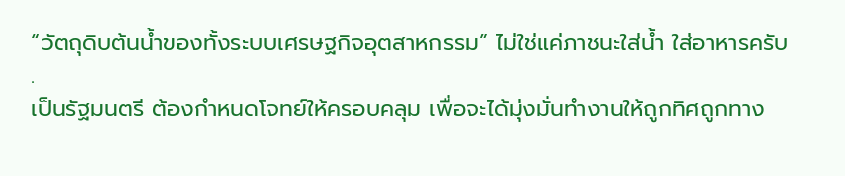“วัตถุดิบต้นน้ำของทั้งระบบเศรษฐกิจอุตสาหกรรม” ไม่ใช่แค่ภาชนะใส่น้ำ ใส่อาหารครับ
.
เป็นรัฐมนตรี ต้องกำหนดโจทย์ให้ครอบคลุม เพื่อจะได้มุ่งมั่นทำงานให้ถูกทิศถูกทาง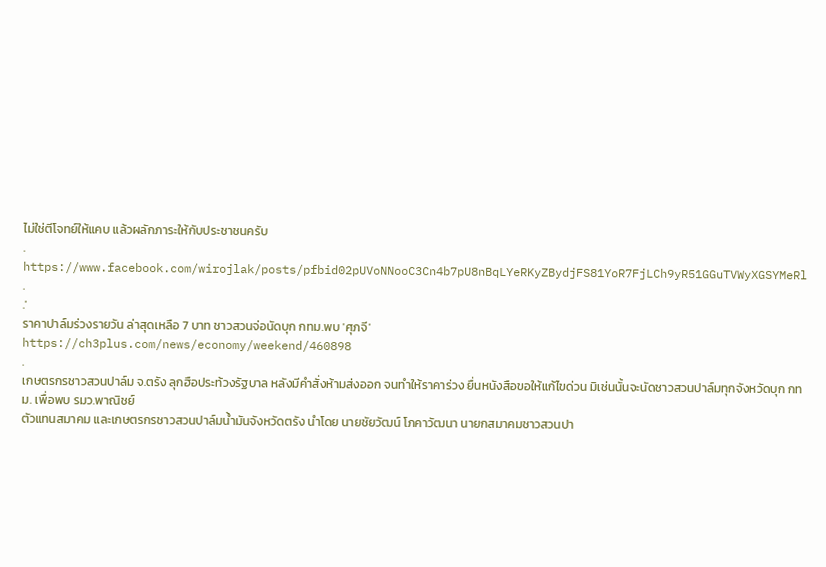ไม่ใช่ตีโจทย์ให้แคบ แล้วผลักภาระให้กับประชาชนครับ
.
https://www.facebook.com/wirojlak/posts/pfbid02pUVoNNooC3Cn4b7pU8nBqLYeRKyZBydjFS81YoR7FjLCh9yR51GGuTVWyXGSYMeRl
.
.'
ราคาปาล์มร่วงรายวัน ล่าสุดเหลือ 7 บาท ชาวสวนจ่อนัดบุก กทม.พบ 'ศุภจี'
https://ch3plus.com/news/economy/weekend/460898
.
เกษตรกรชาวสวนปาล์ม จ.ตรัง ลุกฮือประท้วงรัฐบาล หลังมีคำสั่งห้ามส่งออก จนทำให้ราคาร่วง ยื่นหนังสือขอให้แก้ไขด่วน มิเช่นนั้นจะนัดชาวสวนปาล์มทุกจังหวัดบุก กทม. เพื่อพบ รมว.พาณิชย์
ตัวแทนสมาคม และเกษตรกรชาวสวนปาล์มน้ำมันจังหวัดตรัง นำโดย นายชัยวัฒน์ โภคาวัฒนา นายกสมาคมชาวสวนปา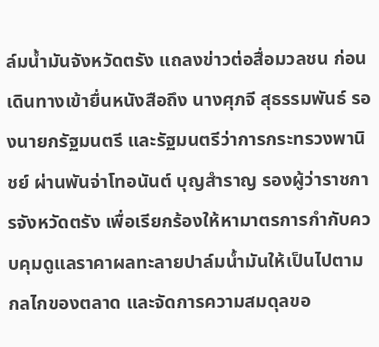ล์มน้ำมันจังหวัดตรัง แถลงข่าวต่อสื่อมวลชน ก่อนเดินทางเข้ายื่นหนังสือถึง นางศุภจี สุธรรมพันธ์ รองนายกรัฐมนตรี และรัฐมนตรีว่าการกระทรวงพานิชย์ ผ่านพันจ่าโทอนันต์ บุญสำราญ รองผู้ว่าราชการจังหวัดตรัง เพื่อเรียกร้องให้หามาตรการกำกับควบคุมดูแลราคาผลทะลายปาล์มน้ำมันให้เป็นไปตามกลไกของตลาด และจัดการความสมดุลขอ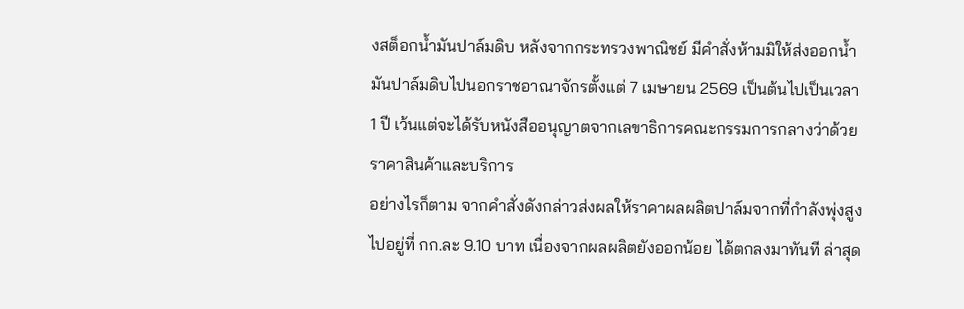งสต็อกน้ำมันปาล์มดิบ หลังจากกระทรวงพาณิชย์ มีคำสั่งห้ามมิให้ส่งออกน้ำมันปาล์มดิบไปนอกราชอาณาจักรตั้งแต่ 7 เมษายน 2569 เป็นต้นไปเป็นเวลา 1 ปี เว้นแต่จะได้รับหนังสืออนุญาตจากเลขาธิการคณะกรรมการกลางว่าด้วยราคาสินค้าและบริการ
อย่างไรก็ตาม จากคำสั่งดังกล่าวส่งผลให้ราคาผลผลิตปาล์มจากที่กำลังพุ่งสูงไปอยู่ที่ กก.ละ 9.10 บาท เนื่องจากผลผลิตยังออกน้อย ได้ตกลงมาทันที ล่าสุด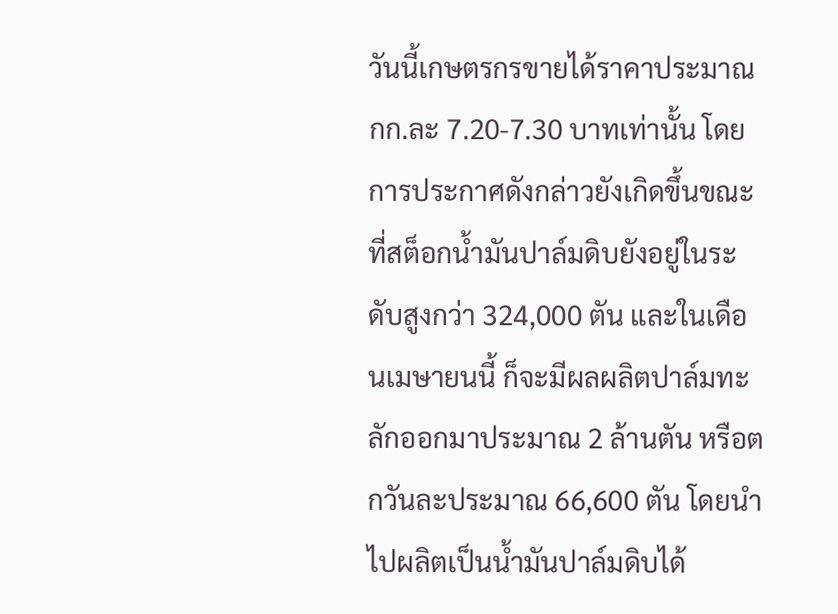วันนี้เกษตรกรขายได้ราคาประมาณ กก.ละ 7.20-7.30 บาทเท่านั้น โดยการประกาศดังกล่าวยังเกิดขึ้นขณะที่สต็อกน้ำมันปาล์มดิบยังอยู่ในระดับสูงกว่า 324,000 ตัน และในเดือนเมษายนนี้ ก็จะมีผลผลิตปาล์มทะลักออกมาประมาณ 2 ล้านตัน หรือตกวันละประมาณ 66,600 ตัน โดยนำไปผลิตเป็นน้ำมันปาล์มดิบได้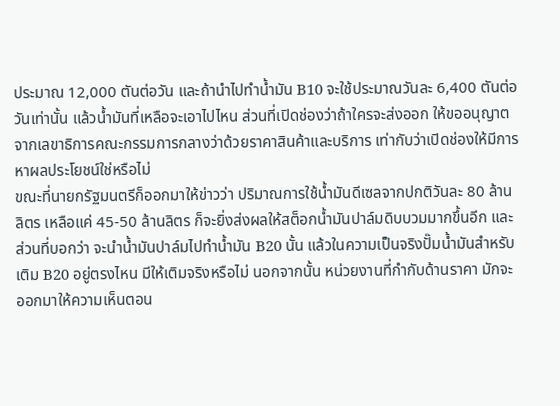ประมาณ 12,000 ตันต่อวัน และถ้านำไปทำน้ำมัน B10 จะใช้ประมาณวันละ 6,400 ตันต่อวันเท่านั้น แล้วน้ำมันที่เหลือจะเอาไปไหน ส่วนที่เปิดช่องว่าถ้าใครจะส่งออก ให้ขออนุญาตจากเลขาธิการคณะกรรมการกลางว่าด้วยราคาสินค้าและบริการ เท่ากับว่าเปิดช่องให้มีการหาผลประโยชน์ใช่หรือไม่
ขณะที่นายกรัฐมนตรีก็ออกมาให้ข่าวว่า ปริมาณการใช้น้ำมันดีเซลจากปกติวันละ 80 ล้านลิตร เหลือแค่ 45-50 ล้านลิตร ก็จะยิ่งส่งผลให้สต็อกน้ำมันปาล์มดิบบวมมากขึ้นอีก และส่วนที่บอกว่า จะนำน้ำมันปาล์มไปทำน้ำมัน B20 นั้น แล้วในความเป็นจริงปั๊มน้ำมันสำหรับเติม B20 อยู่ตรงไหน มีให้เติมจริงหรือไม่ นอกจากนั้น หน่วยงานที่กำกับด้านราคา มักจะออกมาให้ความเห็นตอน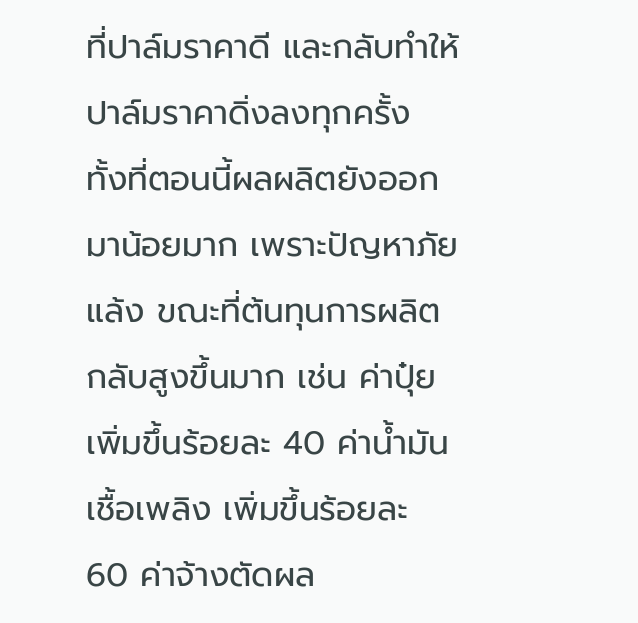ที่ปาล์มราคาดี และกลับทำให้ปาล์มราคาดิ่งลงทุกครั้ง ทั้งที่ตอนนี้ผลผลิตยังออกมาน้อยมาก เพราะปัญหาภัยแล้ง ขณะที่ต้นทุนการผลิตกลับสูงขึ้นมาก เช่น ค่าปุ๋ย เพิ่มขึ้นร้อยละ 40 ค่าน้ำมันเชื้อเพลิง เพิ่มขึ้นร้อยละ 60 ค่าจ้างตัดผล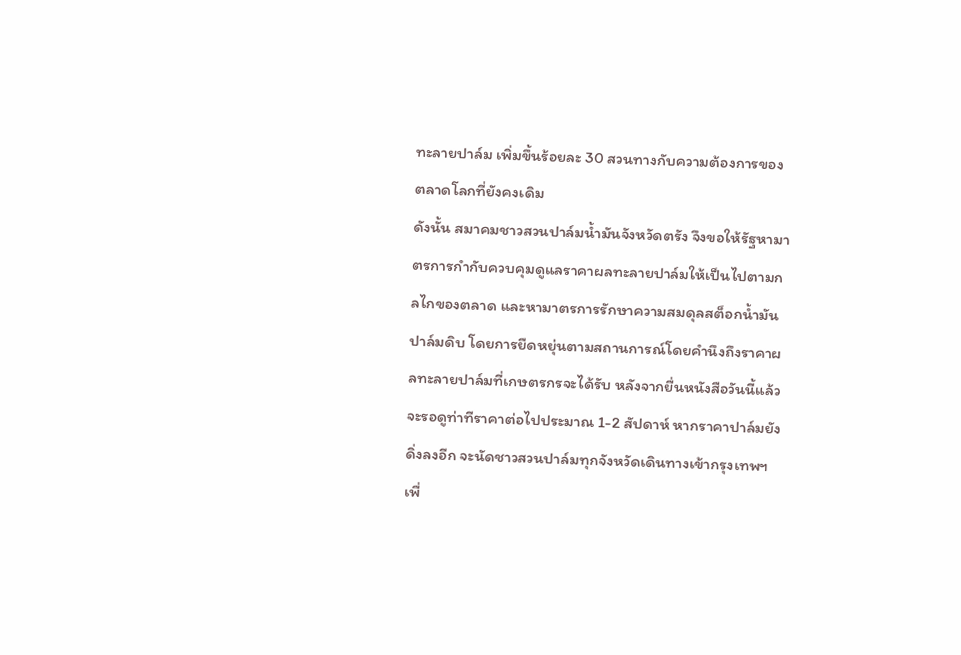ทะลายปาล์ม เพิ่มขึ้นร้อยละ 30 สวนทางกับความต้องการของตลาดโลกที่ยังคงเดิม
ดังนั้น สมาคมชาวสวนปาล์มน้ำมันจังหวัดตรัง จึงขอให้รัฐหามาตรการกำกับควบคุมดูแลราคาผลทะลายปาล์มให้เป็นไปตามกลไกของตลาด และหามาตรการรักษาความสมดุลสต็อกน้ำมันปาล์มดิบ โดยการยืดหยุ่นตามสถานการณ์โดยคำนึงถึงราคาผลทะลายปาล์มที่เกษตรกรจะได้รับ หลังจากยื่นหนังสือวันนี้แล้ว จะรอดูท่าทีราคาต่อไปประมาณ 1-2 สัปดาห์ หากราคาปาล์มยังดิ่งลงอีก จะนัดชาวสวนปาล์มทุกจังหวัดเดินทางเข้ากรุงเทพฯ เพื่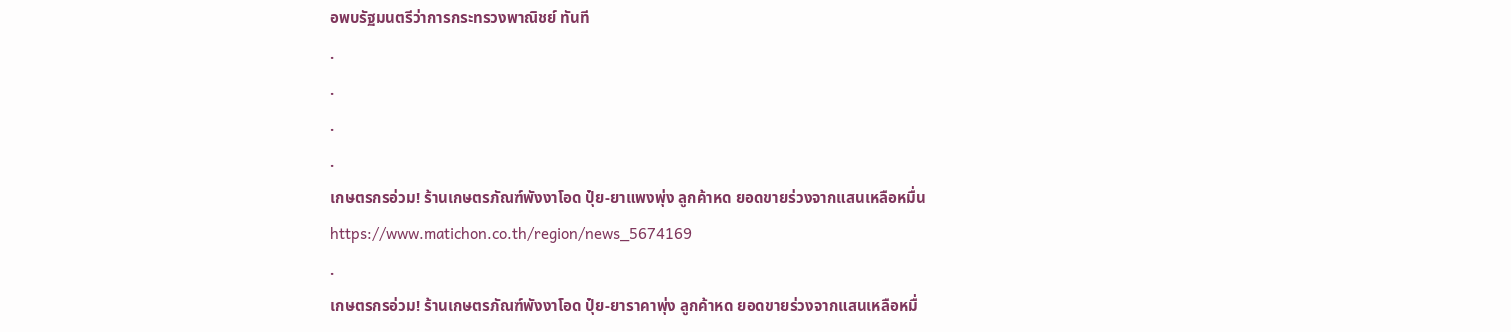อพบรัฐมนตรีว่าการกระทรวงพาณิชย์ ทันที
.
.
.
.
เกษตรกรอ่วม! ร้านเกษตรภัณฑ์พังงาโอด ปุ๋ย-ยาแพงพุ่ง ลูกค้าหด ยอดขายร่วงจากแสนเหลือหมื่น
https://www.matichon.co.th/region/news_5674169
.
เกษตรกรอ่วม! ร้านเกษตรภัณฑ์พังงาโอด ปุ๋ย-ยาราคาพุ่ง ลูกค้าหด ยอดขายร่วงจากแสนเหลือหมื่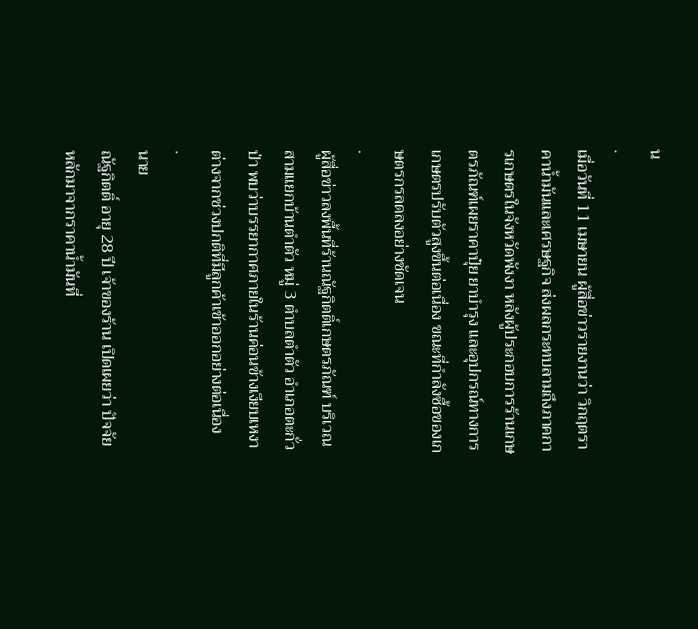น
.
เมื่อวันที่ 11 เมษายน ผู้สื่อข่าวรายงานว่า วิกฤตราคาน้ำมันและเศรษฐกิจ ส่งผลกระทบลามถึงภาคการเกษตรในจังหวัดพังงา หลังผู้ประกอบการร้านเกษตรภัณฑ์เผยราคาปุ๋ย ยาบำรุง และอุปกรณ์ทางการเกษตรปรับตัวสูงขึ้นต่อเนื่อง ขณะที่กำลังซื้อของเกษตรกรลดลงอย่างชัดเจน
.
ผู้สื่อข่าวลงพื้นที่ร้านณัฐกิตติ์เกษตรภัณฑ์ บริเวณสามแยกบ้านตำตัว หมู่ 3 ตำบลตำตัว อำเภอตะกั่วป่า พบว่าบรรยากาศภายในร้านค่อนข้างเงียบเหงา ต่างจากช่วงปกติที่มีลูกค้าเข้าออกอย่างต่อเนื่อง
.
นาย
ณัฐกิตติ์ อายุ 28 ปี เจ้าของร้าน เปิดเผยว่า ปัจจัยหลักมาจากราคาน้ำมันที่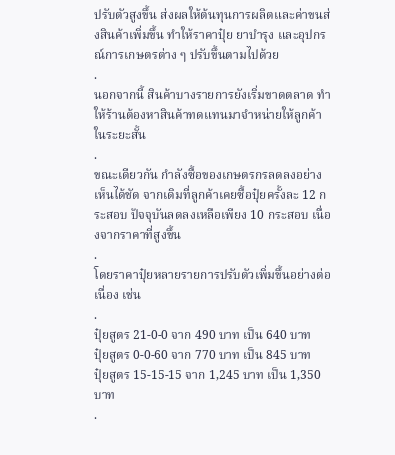ปรับตัวสูงขึ้น ส่งผลให้ต้นทุนการผลิตและค่าขนส่งสินค้าเพิ่มขึ้น ทำให้ราคาปุ๋ย ยาบำรุง และอุปกรณ์การเกษตรต่าง ๆ ปรับขึ้นตามไปด้วย
.
นอกจากนี้ สินค้าบางรายการยังเริ่มขาดตลาด ทำให้ร้านต้องหาสินค้าทดแทนมาจำหน่ายให้ลูกค้าในระยะสั้น
.
ขณะเดียวกัน กำลังซื้อของเกษตรกรลดลงอย่างเห็นได้ชัด จากเดิมที่ลูกค้าเคยซื้อปุ๋ยครั้งละ 12 กระสอบ ปัจจุบันลดลงเหลือเพียง 10 กระสอบ เนื่องจากราคาที่สูงขึ้น
.
โดยราคาปุ๋ยหลายรายการปรับตัวเพิ่มขึ้นอย่างต่อเนื่อง เช่น
.
ปุ๋ยสูตร 21-0-0 จาก 490 บาท เป็น 640 บาท
ปุ๋ยสูตร 0-0-60 จาก 770 บาท เป็น 845 บาท
ปุ๋ยสูตร 15-15-15 จาก 1,245 บาท เป็น 1,350 บาท
.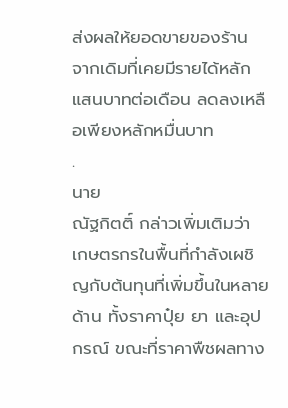ส่งผลให้ยอดขายของร้าน จากเดิมที่เคยมีรายได้หลักแสนบาทต่อเดือน ลดลงเหลือเพียงหลักหมื่นบาท
.
นาย
ณัฐกิตติ์ กล่าวเพิ่มเติมว่า เกษตรกรในพื้นที่กำลังเผชิญกับต้นทุนที่เพิ่มขึ้นในหลายด้าน ทั้งราคาปุ๋ย ยา และอุปกรณ์ ขณะที่ราคาพืชผลทาง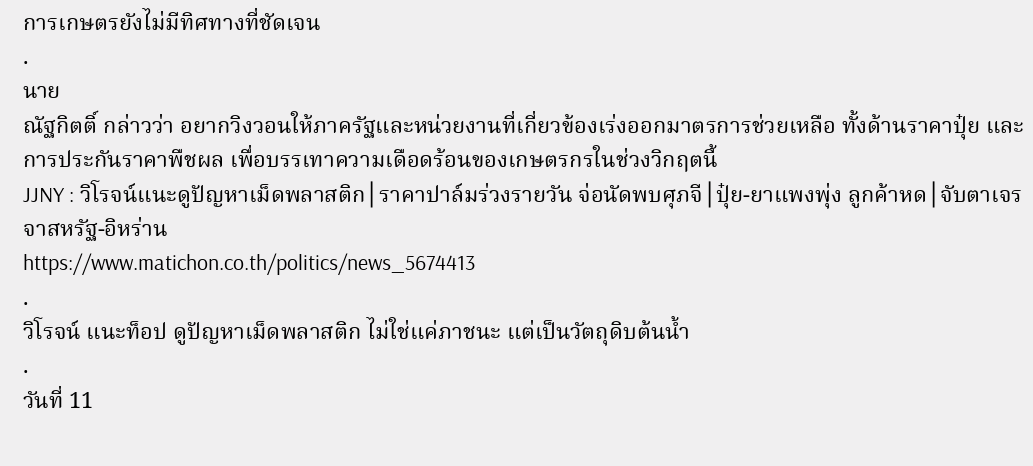การเกษตรยังไม่มีทิศทางที่ชัดเจน
.
นาย
ณัฐกิตติ์ กล่าวว่า อยากวิงวอนให้ภาครัฐและหน่วยงานที่เกี่ยวข้องเร่งออกมาตรการช่วยเหลือ ทั้งด้านราคาปุ๋ย และการประกันราคาพืชผล เพื่อบรรเทาความเดือดร้อนของเกษตรกรในช่วงวิกฤตนี้
JJNY : วิโรจน์แนะดูปัญหาเม็ดพลาสติก│ราคาปาล์มร่วงรายวัน จ่อนัดพบศุภจี│ปุ๋ย-ยาแพงพุ่ง ลูกค้าหด│จับตาเจรจาสหรัฐ-อิหร่าน
https://www.matichon.co.th/politics/news_5674413
.
วิโรจน์ แนะท็อป ดูปัญหาเม็ดพลาสติก ไม่ใช่แค่ภาชนะ แต่เป็นวัตถุดิบต้นน้ำ
.
วันที่ 11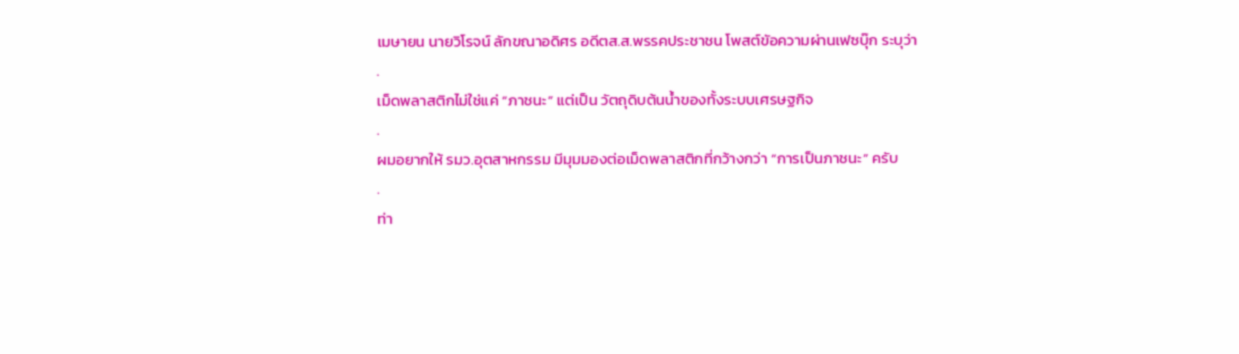เมษายน นายวิโรจน์ ลักขณาอดิศร อดีตส.ส.พรรคประชาชน โพสต์ขัอความผ่านเฟซบุ๊ก ระบุว่า
.
เม็ดพลาสติกไม่ใช่แค่ “ภาชนะ” แต่เป็น วัตถุดิบต้นน้ำของทั้งระบบเศรษฐกิจ
.
ผมอยากให้ รมว.อุตสาหกรรม มีมุมมองต่อเม็ดพลาสติกที่กว้างกว่า “การเป็นภาชนะ” ครับ
.
ท่า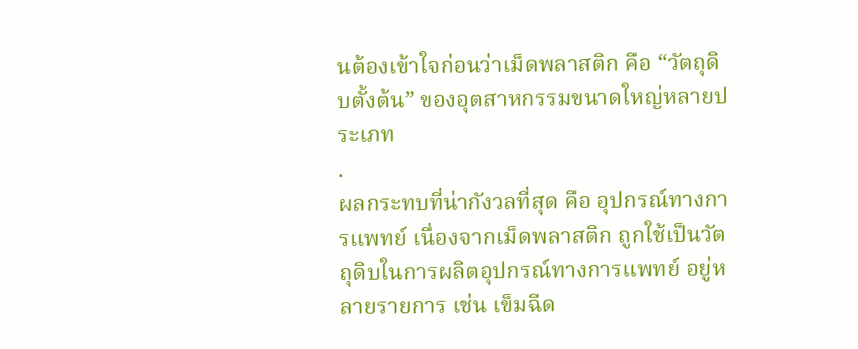นต้องเข้าใจก่อนว่าเม็ดพลาสติก คือ “วัตถุดิบตั้งต้น” ของอุตสาหกรรมขนาดใหญ่หลายประเภท
.
ผลกระทบที่น่ากังวลที่สุด คือ อุปกรณ์ทางการแพทย์ เนื่องจากเม็ดพลาสติก ถูกใช้เป็นวัตถุดิบในการผลิตอุปกรณ์ทางการแพทย์ อยู่หลายรายการ เช่น เข็มฉีด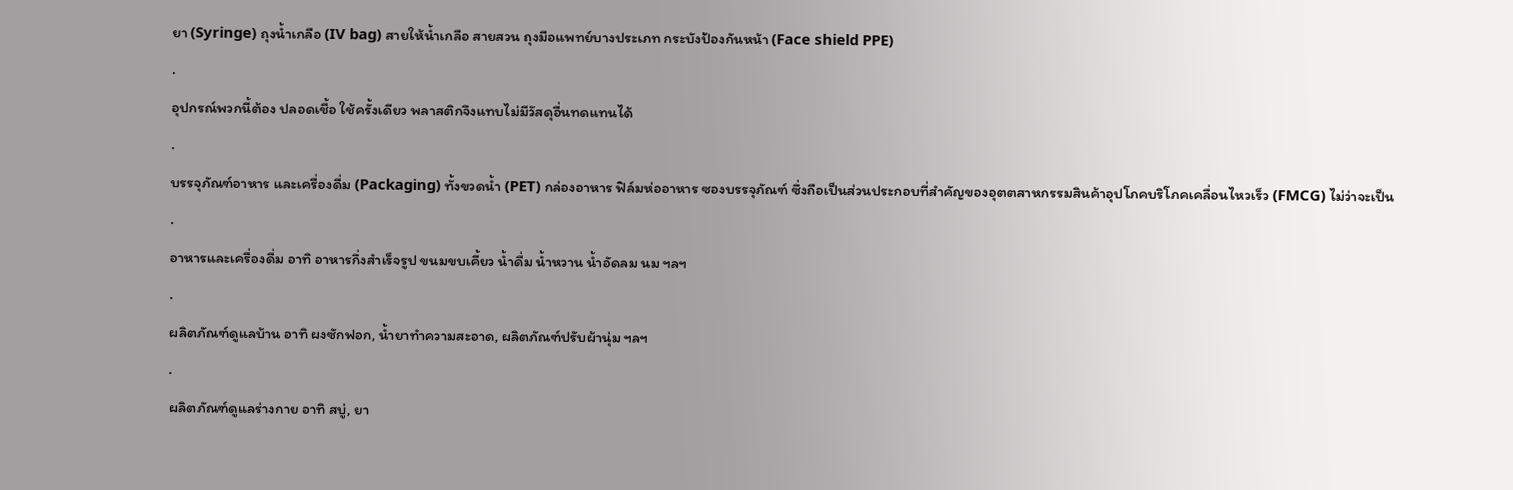ยา (Syringe) ถุงน้ำเกลือ (IV bag) สายให้น้ำเกลือ สายสวน ถุงมือแพทย์บางประเภท กระบังป้องกันหน้า (Face shield PPE)
.
อุปกรณ์พวกนี้ต้อง ปลอดเชื้อ ใช้ครั้งเดียว พลาสติกจึงแทบไม่มีวัสดุอื่นทดแทนได้
.
บรรจุภัณฑ์อาหาร และเครื่องดื่ม (Packaging) ทั้งขวดน้ำ (PET) กล่องอาหาร ฟิล์มห่ออาหาร ซองบรรจุภัณฑ์ ซึ่งถือเป็นส่วนประกอบที่สำคัญของอุตตสาหกรรมสินค้าอุปโภคบริโภคเคลื่อนไหวเร็ว (FMCG) ไม่ว่าจะเป็น
.
อาหารและเครื่องดื่ม อาทิ อาหารกึ่งสำเร็จรูป ขนมขบเคี้ยว น้ำดื่ม น้ำหวาน น้ำอัดลม นม ฯลฯ
.
ผลิตภัณฑ์ดูแลบ้าน อาทิ ผงซักฟอก, น้ำยาทำความสะอาด, ผลิตภัณฑ์ปรับผ้านุ่ม ฯลฯ
.
ผลิตภัณฑ์ดูแลร่างกาย อาทิ สบู่, ยา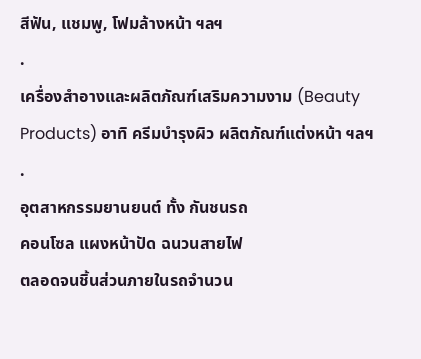สีฟัน, แชมพู, โฟมล้างหน้า ฯลฯ
.
เครื่องสำอางและผลิตภัณฑ์เสริมความงาม (Beauty Products) อาทิ ครีมบำรุงผิว ผลิตภัณฑ์แต่งหน้า ฯลฯ
.
อุตสาหกรรมยานยนต์ ทั้ง กันชนรถ
คอนโซล แผงหน้าปัด ฉนวนสายไฟ
ตลอดจนชิ้นส่วนภายในรถจำนวน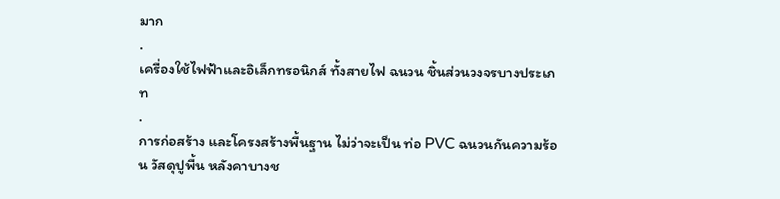มาก
.
เครื่องใช้ไฟฟ้าและอิเล็กทรอนิกส์ ทั้งสายไฟ ฉนวน ชิ้นส่วนวงจรบางประเภท
.
การก่อสร้าง และโครงสร้างพื้นฐาน ไม่ว่าจะเป็น ท่อ PVC ฉนวนกันความร้อน วัสดุปูพื้น หลังคาบางช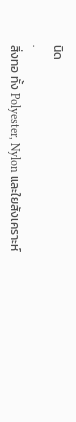นิด
.
สิ่งทอ ทั้ง Polyester, Nylon และใยสังเคราะห์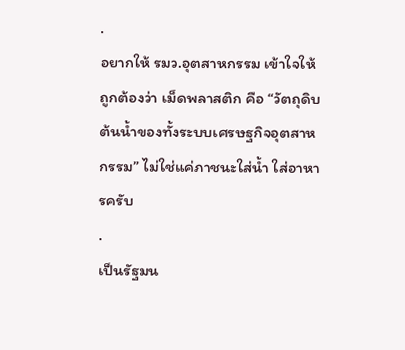.
อยากให้ รมว.อุตสาหกรรม เข้าใจให้ถูกต้องว่า เม็ดพลาสติก คือ “วัตถุดิบต้นน้ำของทั้งระบบเศรษฐกิจอุตสาหกรรม” ไม่ใช่แค่ภาชนะใส่น้ำ ใส่อาหารครับ
.
เป็นรัฐมน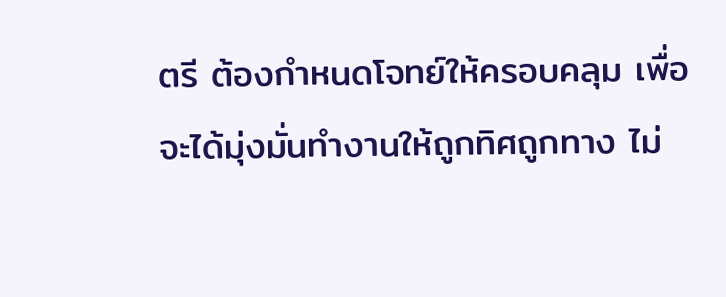ตรี ต้องกำหนดโจทย์ให้ครอบคลุม เพื่อจะได้มุ่งมั่นทำงานให้ถูกทิศถูกทาง ไม่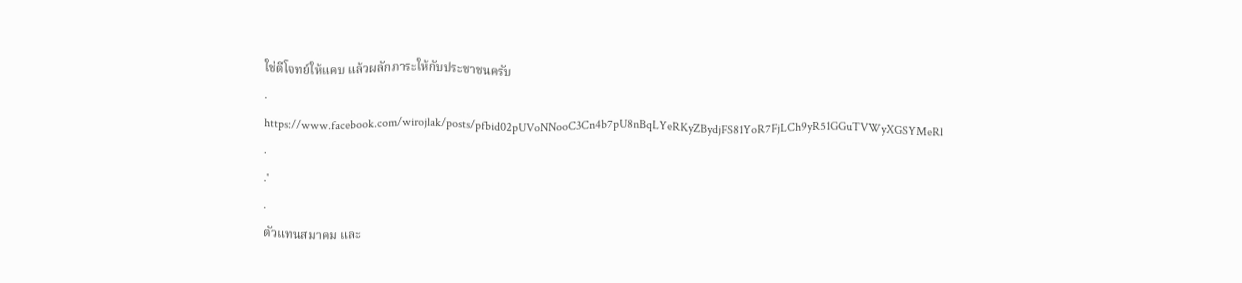ใช่ตีโจทย์ให้แคบ แล้วผลักภาระให้กับประชาชนครับ
.
https://www.facebook.com/wirojlak/posts/pfbid02pUVoNNooC3Cn4b7pU8nBqLYeRKyZBydjFS81YoR7FjLCh9yR51GGuTVWyXGSYMeRl
.
.'
.
ตัวแทนสมาคม และ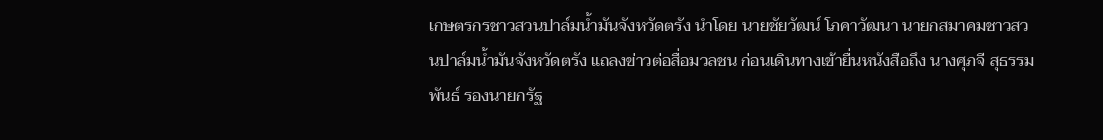เกษตรกรชาวสวนปาล์มน้ำมันจังหวัดตรัง นำโดย นายชัยวัฒน์ โภคาวัฒนา นายกสมาคมชาวสวนปาล์มน้ำมันจังหวัดตรัง แถลงข่าวต่อสื่อมวลชน ก่อนเดินทางเข้ายื่นหนังสือถึง นางศุภจี สุธรรมพันธ์ รองนายกรัฐ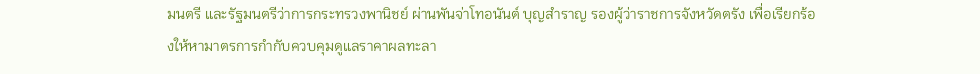มนตรี และรัฐมนตรีว่าการกระทรวงพานิชย์ ผ่านพันจ่าโทอนันต์ บุญสำราญ รองผู้ว่าราชการจังหวัดตรัง เพื่อเรียกร้องให้หามาตรการกำกับควบคุมดูแลราคาผลทะลา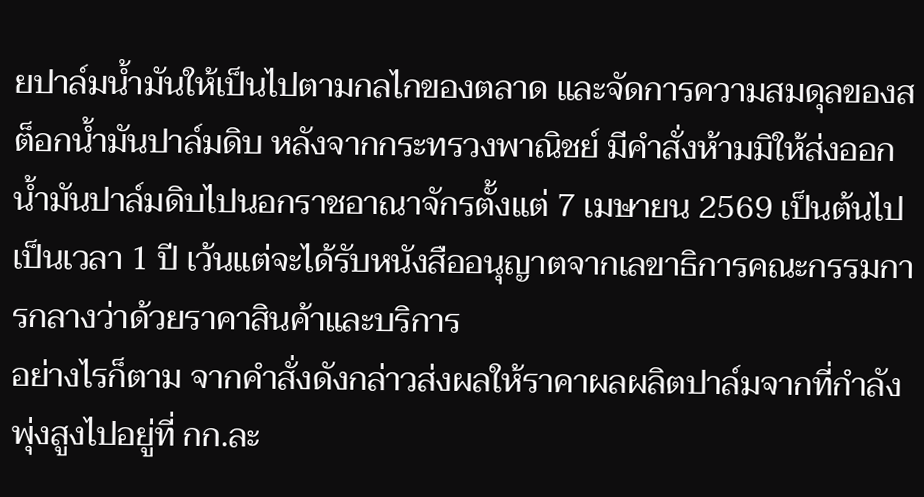ยปาล์มน้ำมันให้เป็นไปตามกลไกของตลาด และจัดการความสมดุลของสต็อกน้ำมันปาล์มดิบ หลังจากกระทรวงพาณิชย์ มีคำสั่งห้ามมิให้ส่งออกน้ำมันปาล์มดิบไปนอกราชอาณาจักรตั้งแต่ 7 เมษายน 2569 เป็นต้นไปเป็นเวลา 1 ปี เว้นแต่จะได้รับหนังสืออนุญาตจากเลขาธิการคณะกรรมการกลางว่าด้วยราคาสินค้าและบริการ
อย่างไรก็ตาม จากคำสั่งดังกล่าวส่งผลให้ราคาผลผลิตปาล์มจากที่กำลังพุ่งสูงไปอยู่ที่ กก.ละ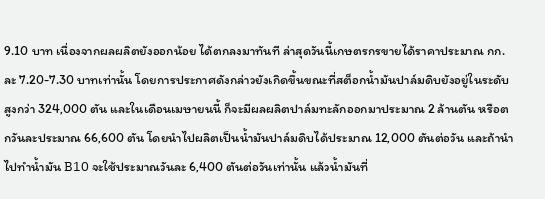9.10 บาท เนื่องจากผลผลิตยังออกน้อย ได้ตกลงมาทันที ล่าสุดวันนี้เกษตรกรขายได้ราคาประมาณ กก.ละ 7.20-7.30 บาทเท่านั้น โดยการประกาศดังกล่าวยังเกิดขึ้นขณะที่สต็อกน้ำมันปาล์มดิบยังอยู่ในระดับสูงกว่า 324,000 ตัน และในเดือนเมษายนนี้ ก็จะมีผลผลิตปาล์มทะลักออกมาประมาณ 2 ล้านตัน หรือตกวันละประมาณ 66,600 ตัน โดยนำไปผลิตเป็นน้ำมันปาล์มดิบได้ประมาณ 12,000 ตันต่อวัน และถ้านำไปทำน้ำมัน B10 จะใช้ประมาณวันละ 6,400 ตันต่อวันเท่านั้น แล้วน้ำมันที่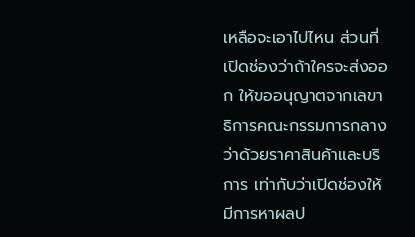เหลือจะเอาไปไหน ส่วนที่เปิดช่องว่าถ้าใครจะส่งออก ให้ขออนุญาตจากเลขาธิการคณะกรรมการกลางว่าด้วยราคาสินค้าและบริการ เท่ากับว่าเปิดช่องให้มีการหาผลป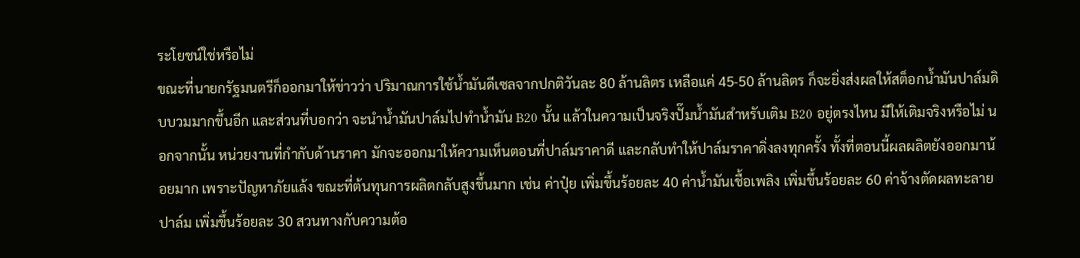ระโยชน์ใช่หรือไม่
ขณะที่นายกรัฐมนตรีก็ออกมาให้ข่าวว่า ปริมาณการใช้น้ำมันดีเซลจากปกติวันละ 80 ล้านลิตร เหลือแค่ 45-50 ล้านลิตร ก็จะยิ่งส่งผลให้สต็อกน้ำมันปาล์มดิบบวมมากขึ้นอีก และส่วนที่บอกว่า จะนำน้ำมันปาล์มไปทำน้ำมัน B20 นั้น แล้วในความเป็นจริงปั๊มน้ำมันสำหรับเติม B20 อยู่ตรงไหน มีให้เติมจริงหรือไม่ นอกจากนั้น หน่วยงานที่กำกับด้านราคา มักจะออกมาให้ความเห็นตอนที่ปาล์มราคาดี และกลับทำให้ปาล์มราคาดิ่งลงทุกครั้ง ทั้งที่ตอนนี้ผลผลิตยังออกมาน้อยมาก เพราะปัญหาภัยแล้ง ขณะที่ต้นทุนการผลิตกลับสูงขึ้นมาก เช่น ค่าปุ๋ย เพิ่มขึ้นร้อยละ 40 ค่าน้ำมันเชื้อเพลิง เพิ่มขึ้นร้อยละ 60 ค่าจ้างตัดผลทะลายปาล์ม เพิ่มขึ้นร้อยละ 30 สวนทางกับความต้อ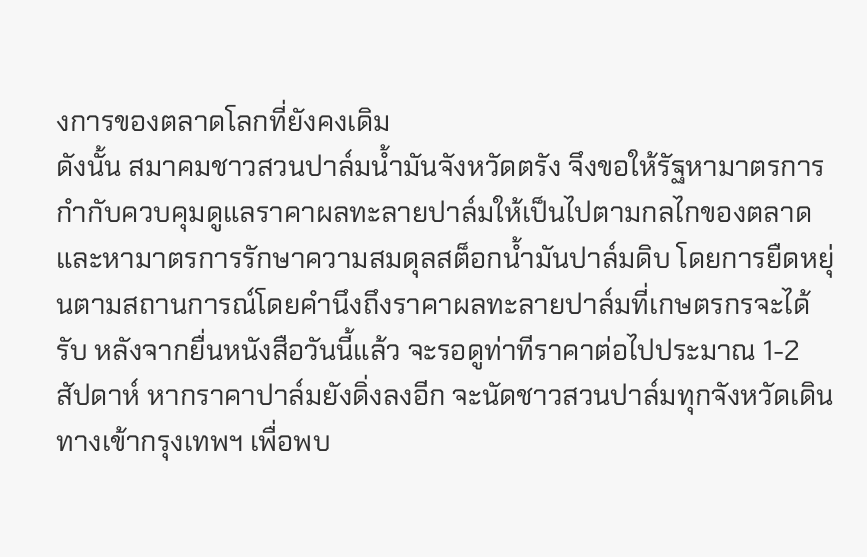งการของตลาดโลกที่ยังคงเดิม
ดังนั้น สมาคมชาวสวนปาล์มน้ำมันจังหวัดตรัง จึงขอให้รัฐหามาตรการกำกับควบคุมดูแลราคาผลทะลายปาล์มให้เป็นไปตามกลไกของตลาด และหามาตรการรักษาความสมดุลสต็อกน้ำมันปาล์มดิบ โดยการยืดหยุ่นตามสถานการณ์โดยคำนึงถึงราคาผลทะลายปาล์มที่เกษตรกรจะได้รับ หลังจากยื่นหนังสือวันนี้แล้ว จะรอดูท่าทีราคาต่อไปประมาณ 1-2 สัปดาห์ หากราคาปาล์มยังดิ่งลงอีก จะนัดชาวสวนปาล์มทุกจังหวัดเดินทางเข้ากรุงเทพฯ เพื่อพบ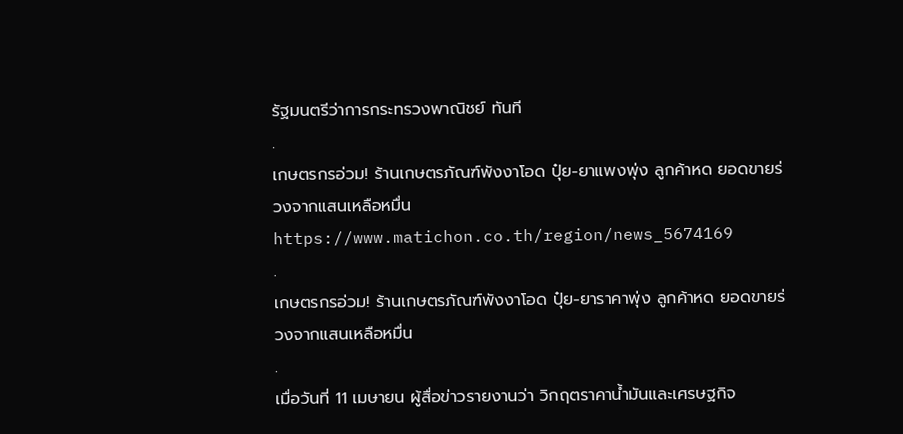รัฐมนตรีว่าการกระทรวงพาณิชย์ ทันที
.
เกษตรกรอ่วม! ร้านเกษตรภัณฑ์พังงาโอด ปุ๋ย-ยาแพงพุ่ง ลูกค้าหด ยอดขายร่วงจากแสนเหลือหมื่น
https://www.matichon.co.th/region/news_5674169
.
เกษตรกรอ่วม! ร้านเกษตรภัณฑ์พังงาโอด ปุ๋ย-ยาราคาพุ่ง ลูกค้าหด ยอดขายร่วงจากแสนเหลือหมื่น
.
เมื่อวันที่ 11 เมษายน ผู้สื่อข่าวรายงานว่า วิกฤตราคาน้ำมันและเศรษฐกิจ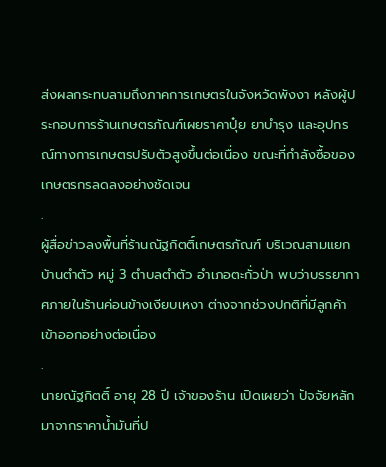ส่งผลกระทบลามถึงภาคการเกษตรในจังหวัดพังงา หลังผู้ประกอบการร้านเกษตรภัณฑ์เผยราคาปุ๋ย ยาบำรุง และอุปกรณ์ทางการเกษตรปรับตัวสูงขึ้นต่อเนื่อง ขณะที่กำลังซื้อของเกษตรกรลดลงอย่างชัดเจน
.
ผู้สื่อข่าวลงพื้นที่ร้านณัฐกิตติ์เกษตรภัณฑ์ บริเวณสามแยกบ้านตำตัว หมู่ 3 ตำบลตำตัว อำเภอตะกั่วป่า พบว่าบรรยากาศภายในร้านค่อนข้างเงียบเหงา ต่างจากช่วงปกติที่มีลูกค้าเข้าออกอย่างต่อเนื่อง
.
นายณัฐกิตติ์ อายุ 28 ปี เจ้าของร้าน เปิดเผยว่า ปัจจัยหลักมาจากราคาน้ำมันที่ป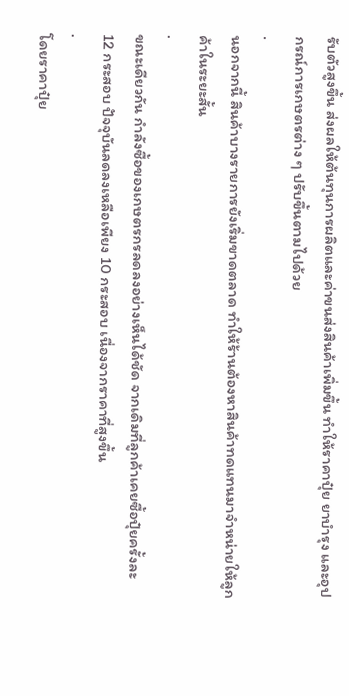รับตัวสูงขึ้น ส่งผลให้ต้นทุนการผลิตและค่าขนส่งสินค้าเพิ่มขึ้น ทำให้ราคาปุ๋ย ยาบำรุง และอุปกรณ์การเกษตรต่าง ๆ ปรับขึ้นตามไปด้วย
.
นอกจากนี้ สินค้าบางรายการยังเริ่มขาดตลาด ทำให้ร้านต้องหาสินค้าทดแทนมาจำหน่ายให้ลูกค้าในระยะสั้น
.
ขณะเดียวกัน กำลังซื้อของเกษตรกรลดลงอย่างเห็นได้ชัด จากเดิมที่ลูกค้าเคยซื้อปุ๋ยครั้งละ 12 กระสอบ ปัจจุบันลดลงเหลือเพียง 10 กระสอบ เนื่องจากราคาที่สูงขึ้น
.
โดยราคาปุ๋ย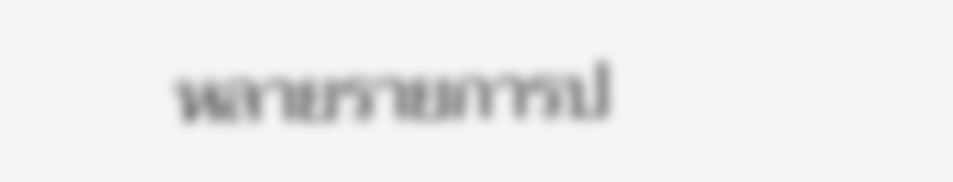หลายรายการป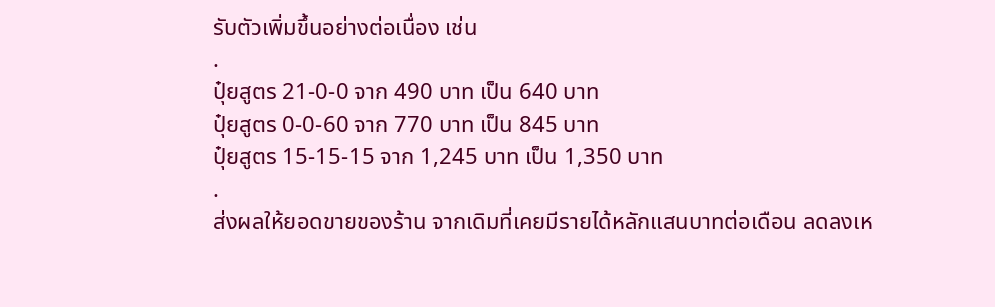รับตัวเพิ่มขึ้นอย่างต่อเนื่อง เช่น
.
ปุ๋ยสูตร 21-0-0 จาก 490 บาท เป็น 640 บาท
ปุ๋ยสูตร 0-0-60 จาก 770 บาท เป็น 845 บาท
ปุ๋ยสูตร 15-15-15 จาก 1,245 บาท เป็น 1,350 บาท
.
ส่งผลให้ยอดขายของร้าน จากเดิมที่เคยมีรายได้หลักแสนบาทต่อเดือน ลดลงเห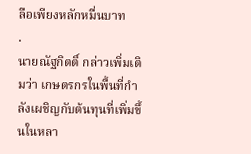ลือเพียงหลักหมื่นบาท
.
นายณัฐกิตติ์ กล่าวเพิ่มเติมว่า เกษตรกรในพื้นที่กำลังเผชิญกับต้นทุนที่เพิ่มขึ้นในหลา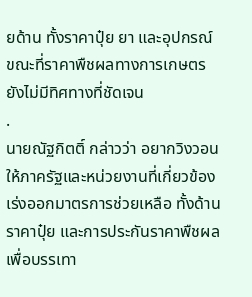ยด้าน ทั้งราคาปุ๋ย ยา และอุปกรณ์ ขณะที่ราคาพืชผลทางการเกษตรยังไม่มีทิศทางที่ชัดเจน
.
นายณัฐกิตติ์ กล่าวว่า อยากวิงวอนให้ภาครัฐและหน่วยงานที่เกี่ยวข้องเร่งออกมาตรการช่วยเหลือ ทั้งด้านราคาปุ๋ย และการประกันราคาพืชผล เพื่อบรรเทา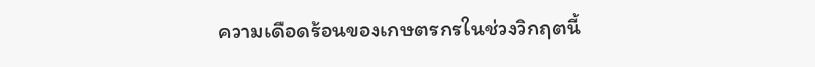ความเดือดร้อนของเกษตรกรในช่วงวิกฤตนี้